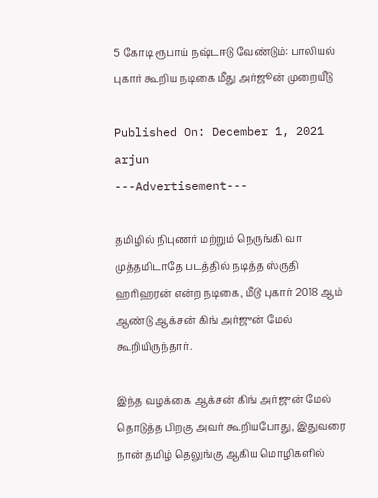5 கோடி ரூபாய் நஷ்டஈடு வேண்டும்: பாலியல் புகார் கூறிய நடிகை மீது அர்ஜூன் முறையீடு

Published On: December 1, 2021
arjun
---Advertisement---

தமிழில் நிபுணர் மற்றும் நெருங்கி வா முத்தமிடாதே படத்தில் நடித்த ஸ்ருதி ஹரிஹரன் என்ற நடிகை, மீடூ புகார் 2018 ஆம் ஆண்டு ஆக்சன் கிங் அர்ஜுன் மேல் கூறியிருந்தார்.

இந்த வழக்கை ஆக்சன் கிங் அர்ஜுன் மேல் தொடுத்த பிறகு‌ அவர் கூறியபோது, இதுவரை நான் தமிழ் தெலுங்கு ஆகிய மொழிகளில்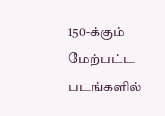150-க்கும் மேற்பட்ட படங்களில்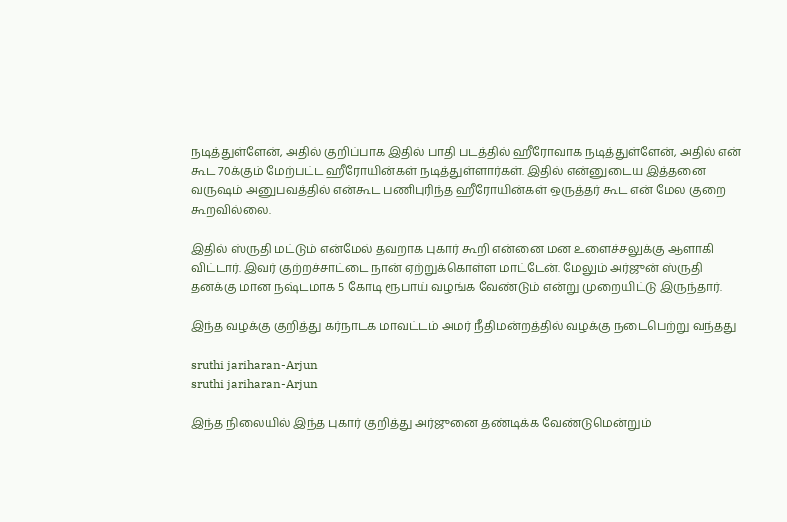நடித்துள்ளேன், அதில் குறிப்பாக இதில் பாதி படத்தில் ஹீரோவாக நடித்துள்ளேன், அதில் என் கூட 70க்கும் மேற்பட்ட ஹீரோயின்கள் நடித்துள்ளார்கள். இதில் என்னுடைய இத்தனை வருஷம் அனுபவத்தில் என்கூட பணிபுரிந்த ஹீரோயின்கள் ஒருத்தர் கூட என் மேல குறை கூறவில்லை.

இதில் ஸ்ருதி மட்டும் என்மேல் தவறாக புகார் கூறி என்னை மன உளைச்சலுக்கு ஆளாகி விட்டார். இவர் குற்றச்சாட்டை நான் ஏற்றுக்கொள்ள மாட்டேன். மேலும் அர்ஜுன் ஸ்ருதி தனக்கு மான நஷ்டமாக 5 கோடி ரூபாய் வழங்க வேண்டும் என்று முறையிட்டு இருந்தார்.

இந்த வழக்கு குறித்து கர்நாடக மாவட்டம் அமர் நீதிமன்றத்தில் வழக்கு நடைபெற்று வந்தது

sruthi jariharan-Arjun
sruthi jariharan-Arjun

இந்த நிலையில் இந்த புகார் குறித்து அர்ஜுனை தண்டிக்க வேண்டுமென்றும்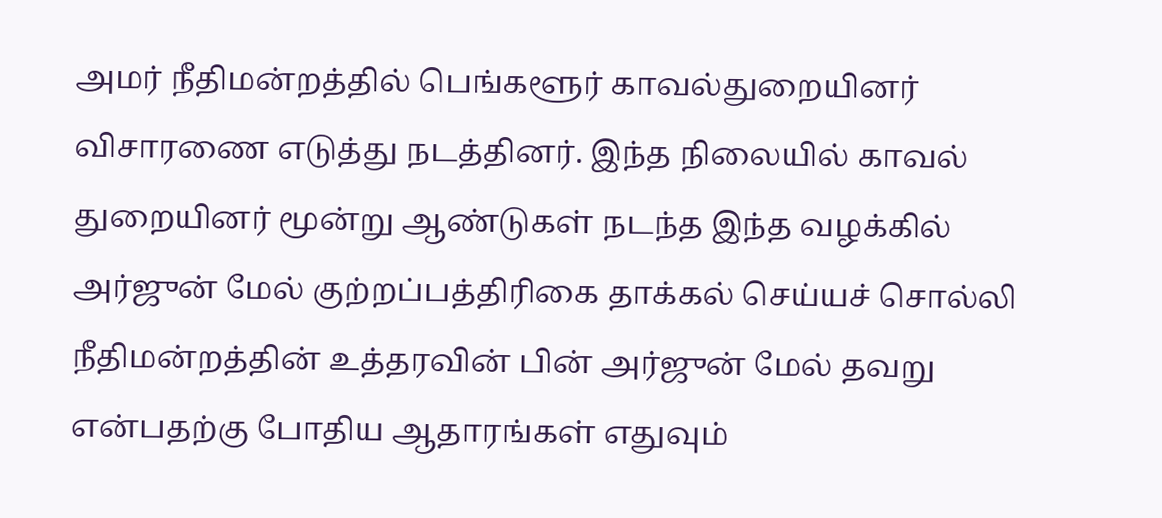அமர் நீதிமன்றத்தில் பெங்களூர் காவல்துறையினர் விசாரணை எடுத்து நடத்தினர். இந்த நிலையில் காவல் துறையினர் மூன்று ஆண்டுகள் நடந்த இந்த வழக்கில் அர்ஜுன் மேல் குற்றப்பத்திரிகை தாக்கல் செய்யச் சொல்லி நீதிமன்றத்தின் உத்தரவின் பின் அர்ஜுன் மேல் தவறு என்பதற்கு போதிய ஆதாரங்கள் எதுவும்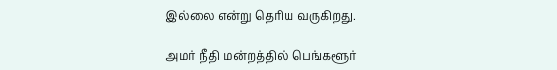இல்லை என்று தெரிய வருகிறது.

அமர் நீதி மன்றத்தில் பெங்களூர்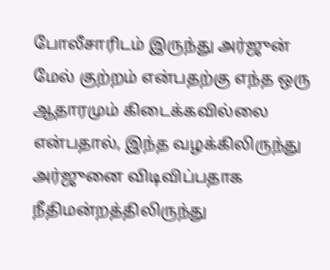போலீசாரிடம் இருந்து அர்ஜுன் மேல் குற்றம் என்பதற்கு எந்த ஒரு ஆதாரமும் கிடைக்கவில்லை என்பதால், இந்த வழக்கிலிருந்து அர்ஜுனை விடிவிப்பதாக நீதிமன்றத்திலிருந்து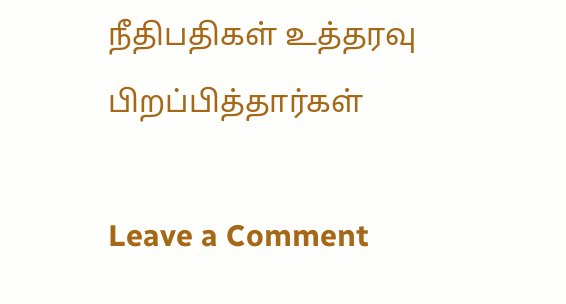நீதிபதிகள் உத்தரவு பிறப்பித்தார்கள்

Leave a Comment